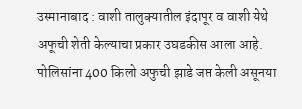उस्मानाबाद : वाशी तालुक्यातील इंदापूर व वाशी येथे अफूची शेती केल्याचा प्रकार उघडकीस आला आहे. पोलिसांना 400 किलो अफुची झाडे जप्त केली असूनया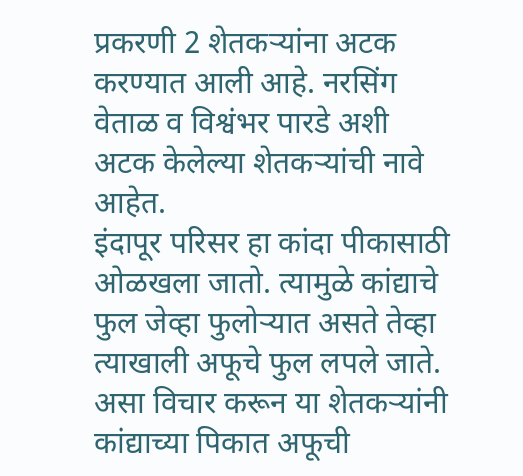प्रकरणी 2 शेतकऱ्यांना अटक करण्यात आली आहे. नरसिंग वेताळ व विश्वंभर पारडे अशी अटक केलेल्या शेतकऱ्यांची नावे आहेत.
इंदापूर परिसर हा कांदा पीकासाठी ओळखला जातो. त्यामुळे कांद्याचे फुल जेव्हा फुलोऱ्यात असते तेव्हा त्याखाली अफूचे फुल लपले जाते. असा विचार करून या शेतकऱ्यांनी कांद्याच्या पिकात अफूची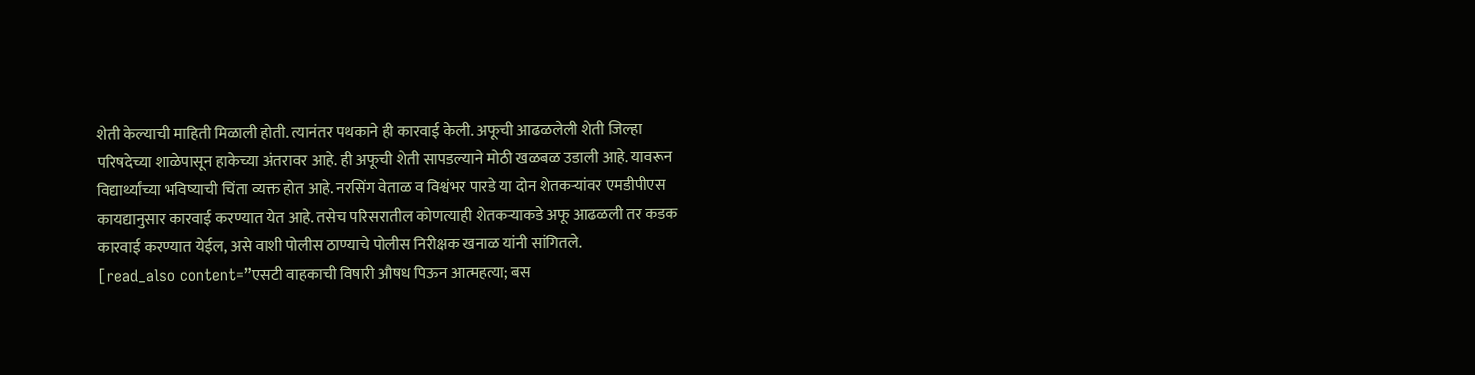शेती केल्याची माहिती मिळाली होती. त्यानंतर पथकाने ही कारवाई केली. अफूची आढळलेली शेती जिल्हा परिषदेच्या शाळेपासून हाकेच्या अंतरावर आहे. ही अफूची शेती सापडल्याने मोठी खळबळ उडाली आहे. यावरून विद्यार्थ्यांच्या भविष्याची चिंता व्यक्त होत आहे. नरसिंग वेताळ व विश्वंभर पारडे या दोन शेतकऱ्यांवर एमडीपीएस कायद्यानुसार कारवाई करण्यात येत आहे. तसेच परिसरातील कोणत्याही शेतकऱ्याकडे अफू आढळली तर कडक कारवाई करण्यात येईल, असे वाशी पोलीस ठाण्याचे पोलीस निरीक्षक खनाळ यांनी सांगितले.
[read_also content=”एसटी वाहकाची विषारी औषध पिऊन आत्महत्या; बस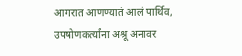आगरात आणण्यातं आलं पार्थिव, उपषोणकर्त्यांना अश्रू अनावर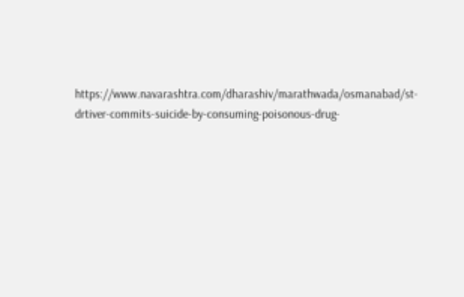https://www.navarashtra.com/dharashiv/marathwada/osmanabad/st-drtiver-commits-suicide-by-consuming-poisonous-drug-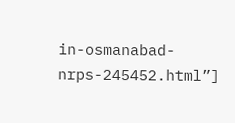in-osmanabad-nrps-245452.html”]